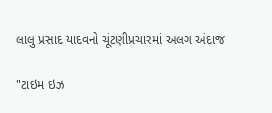લાલુ પ્રસાદ યાદવનો ચૂંટણીપ્રચારમાં અલગ અંદાજ

"ટાઇમ ઇઝ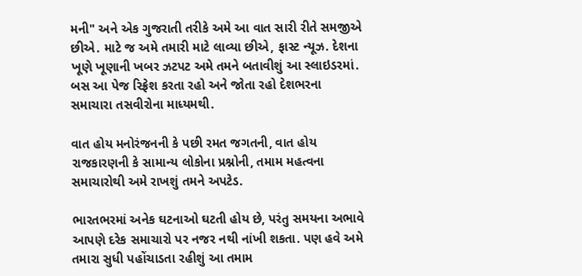મની" અને એક ગુજરાતી તરીકે અમે આ વાત સારી રીતે સમજીએ છીએ. માટે જ અમે તમારી માટે લાવ્યા છીએ, ફાસ્ટ ન્યૂઝ. દેશના ખૂણે ખૂણાની ખબર ઝટપટ અમે તમને બતાવીશું આ સ્લાઇડરમાં. બસ આ પેજ રિફ્રેશ કરતા રહો અને જોતા રહો દેશભરના સમાચારા તસવીરોના માધ્યમથી.

વાત હોય મનોરંજનની કે પછી રમત જગતની, વાત હોય રાજકારણની કે સામાન્ય લોકોના પ્રશ્નોની, તમામ મહત્વના સમાચારોથી અમે રાખશું તમને અપટેડ.

ભારતભરમાં અનેક ઘટનાઓ ઘટતી હોય છે, પરંતુ સમયના અભાવે આપણે દરેક સમાચારો પર નજર નથી નાંખી શકતા. પણ હવે અમે તમારા સુધી પહોંચાડતા રહીશું આ તમામ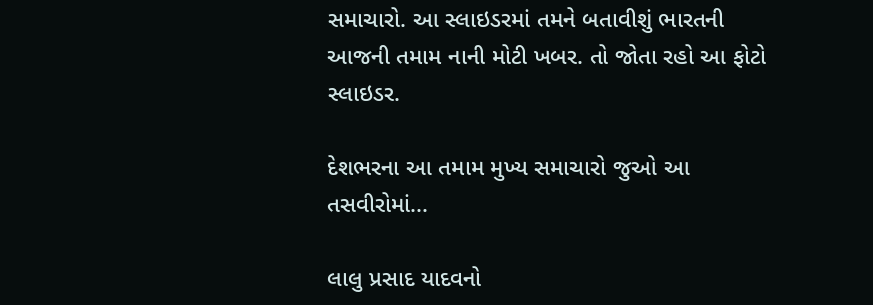સમાચારો. આ સ્લાઇડરમાં તમને બતાવીશું ભારતની આજની તમામ નાની મોટી ખબર. તો જોતા રહો આ ફોટો સ્લાઇડર.

દેશભરના આ તમામ મુખ્ય સમાચારો જુઓ આ તસવીરોમાં...

લાલુ પ્રસાદ યાદવનો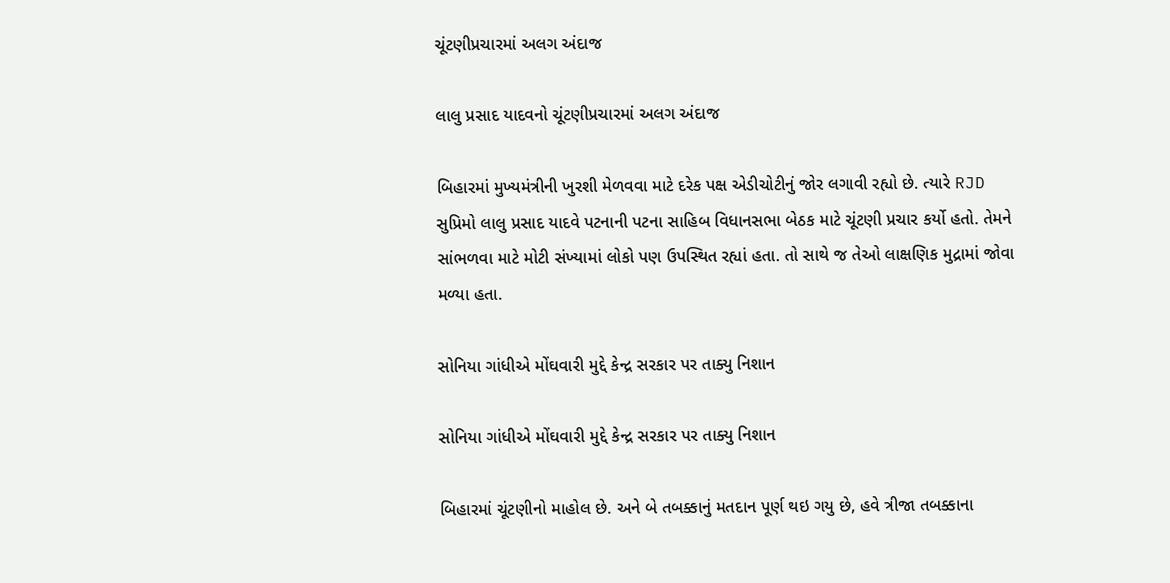ચૂંટણીપ્રચારમાં અલગ અંદાજ

લાલુ પ્રસાદ યાદવનો ચૂંટણીપ્રચારમાં અલગ અંદાજ

બિહારમાં મુખ્યમંત્રીની ખુરશી મેળવવા માટે દરેક પક્ષ એડીચોટીનું જોર લગાવી રહ્યો છે. ત્યારે RJD સુપ્રિમો લાલુ પ્રસાદ યાદવે પટનાની પટના સાહિબ વિધાનસભા બેઠક માટે ચૂંટણી પ્રચાર કર્યો હતો. તેમને સાંભળવા માટે મોટી સંખ્યામાં લોકો પણ ઉપસ્થિત રહ્યાં હતા. તો સાથે જ તેઓ લાક્ષણિક મુદ્રામાં જોવા મળ્યા હતા.

સોનિયા ગાંધીએ મોંઘવારી મુદ્દે કેન્દ્ર સરકાર પર તાક્યુ નિશાન

સોનિયા ગાંધીએ મોંઘવારી મુદ્દે કેન્દ્ર સરકાર પર તાક્યુ નિશાન

બિહારમાં ચૂંટણીનો માહોલ છે. અને બે તબક્કાનું મતદાન પૂર્ણ થઇ ગયુ છે, હવે ત્રીજા તબક્કાના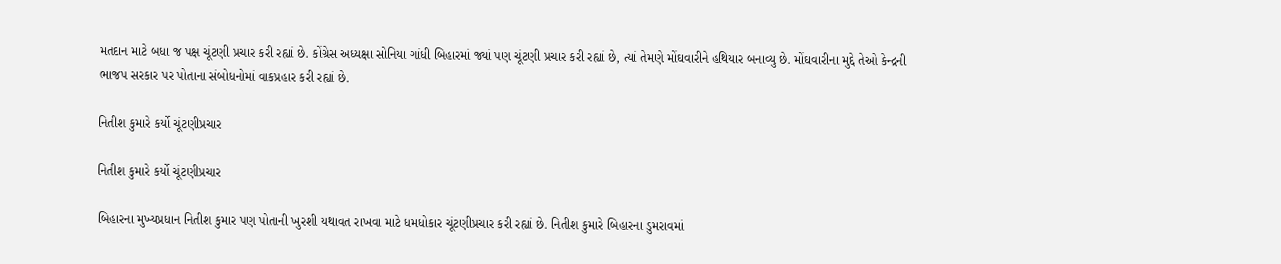મતદાન માટે બધા જ પક્ષ ચૂંટણી પ્રચાર કરી રહ્યાં છે. કોંગ્રેસ અધ્યક્ષા સોનિયા ગાંધી બિહારમાં જ્યાં પણ ચૂંટણી પ્રચાર કરી રહ્યાં છે, ત્યાં તેમણે મોંઘવારીને હથિયાર બનાવ્યુ છે. મોંઘવારીના મુદ્દે તેઓ કેન્દ્રની ભાજપ સરકાર પર પોતાના સંબોધનોમાં વાકપ્રહાર કરી રહ્યાં છે.

નિતીશ કુમારે કર્યો ચૂંટણીપ્રચાર

નિતીશ કુમારે કર્યો ચૂંટણીપ્રચાર

બિહારના મુખ્યપ્રધાન નિતીશ કુમાર પણ પોતાની ખુરશી યથાવત રાખવા માટે ધમધોકાર ચૂંટણીપ્રચાર કરી રહ્યાં છે. નિતીશ કુમારે બિહારના ડુમરાવમાં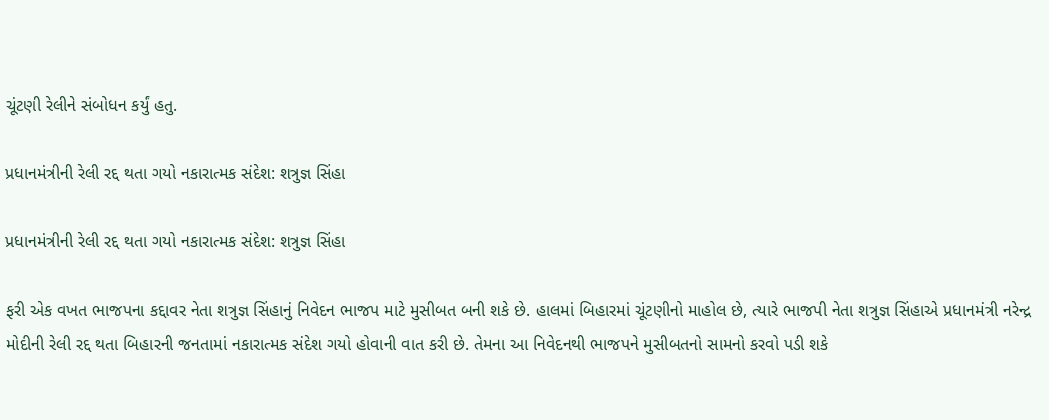ચૂંટણી રેલીને સંબોધન કર્યું હતુ.

પ્રધાનમંત્રીની રેલી રદ્દ થતા ગયો નકારાત્મક સંદેશ: શત્રુજ્ઞ સિંહા

પ્રધાનમંત્રીની રેલી રદ્દ થતા ગયો નકારાત્મક સંદેશ: શત્રુજ્ઞ સિંહા

ફરી એક વખત ભાજપના કદ્દાવર નેતા શત્રુજ્ઞ સિંહાનું નિવેદન ભાજપ માટે મુસીબત બની શકે છે. હાલમાં બિહારમાં ચૂંટણીનો માહોલ છે, ત્યારે ભાજપી નેતા શત્રુજ્ઞ સિંહાએ પ્રધાનમંત્રી નરેન્દ્ર મોદીની રેલી રદ્દ થતા બિહારની જનતામાં નકારાત્મક સંદેશ ગયો હોવાની વાત કરી છે. તેમના આ નિવેદનથી ભાજપને મુસીબતનો સામનો કરવો પડી શકે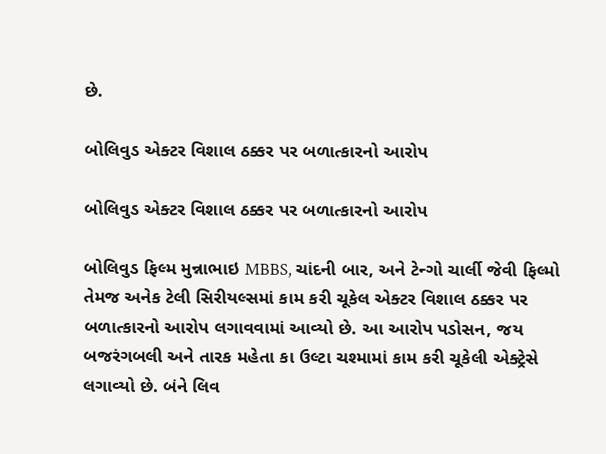છે.

બોલિવુડ એક્ટર વિશાલ ઠક્કર પર બળાત્કારનો આરોપ

બોલિવુડ એક્ટર વિશાલ ઠક્કર પર બળાત્કારનો આરોપ

બોલિવુડ ફિલ્મ મુન્નાભાઇ MBBS, ચાંદની બાર, અને ટેન્ગો ચાર્લી જેવી ફિલ્મો તેમજ અનેક ટેલી સિરીયલ્સમાં કામ કરી ચૂકેલ એક્ટર વિશાલ ઠક્કર પર બળાત્કારનો આરોપ લગાવવામાં આવ્યો છે. આ આરોપ પડોસન, જય બજરંગબલી અને તારક મહેતા કા ઉલ્ટા ચશ્મામાં કામ કરી ચૂકેલી એક્ટ્રેસે લગાવ્યો છે. બંને લિવ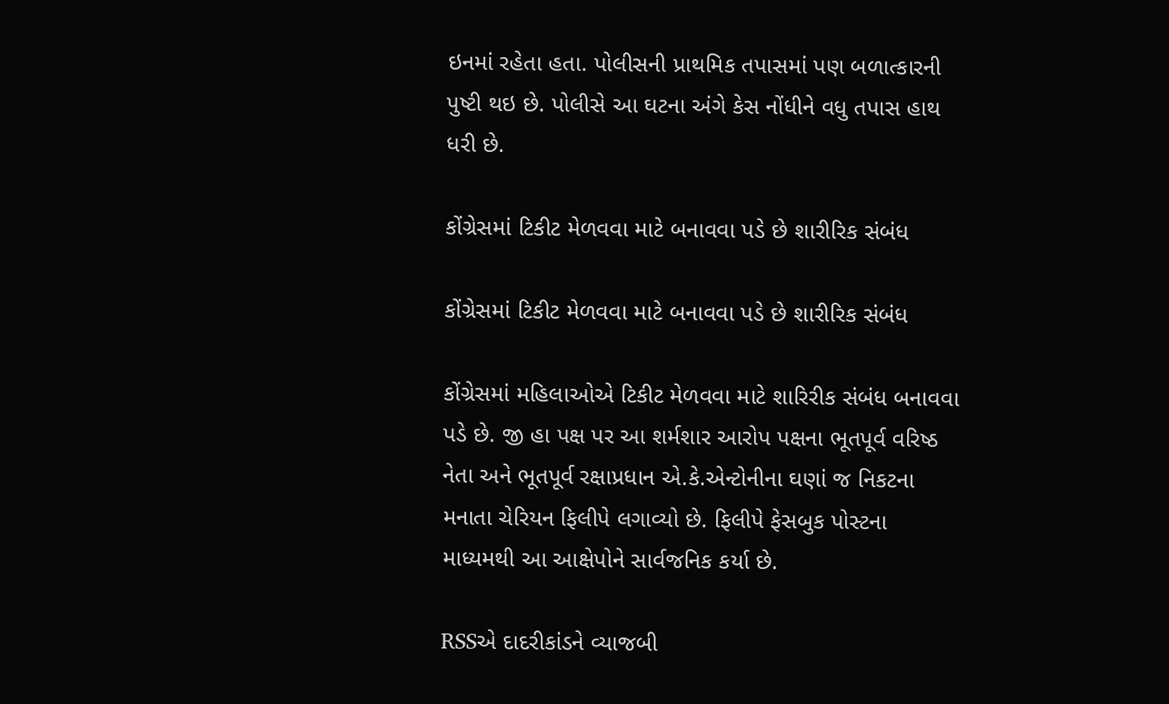ઇનમાં રહેતા હતા. પોલીસની પ્રાથમિક તપાસમાં પણ બળાત્કારની પુષ્ટી થઇ છે. પોલીસે આ ઘટના અંગે કેસ નોંધીને વધુ તપાસ હાથ ધરી છે.

કોંગ્રેસમાં ટિકીટ મેળવવા માટે બનાવવા પડે છે શારીરિક સંબંધ

કોંગ્રેસમાં ટિકીટ મેળવવા માટે બનાવવા પડે છે શારીરિક સંબંધ

કોંગ્રેસમાં મહિલાઓએ ટિકીટ મેળવવા માટે શારિરીક સંબંધ બનાવવા પડે છે. જી હા પક્ષ પર આ શર્મશાર આરોપ પક્ષના ભૂતપૂર્વ વરિષ્ઠ નેતા અને ભૂતપૂર્વ રક્ષાપ્રધાન એ.કે.એન્ટોનીના ઘણાં જ નિકટના મનાતા ચેરિયન ફિલીપે લગાવ્યો છે. ફિલીપે ફેસબુક પોસ્ટના માધ્યમથી આ આક્ષેપોને સાર્વજનિક કર્યા છે.

RSSએ દાદરીકાંડને વ્યાજબી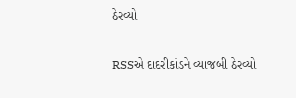ઠેરવ્યો

RSSએ દાદરીકાંડને વ્યાજબી ઠેરવ્યો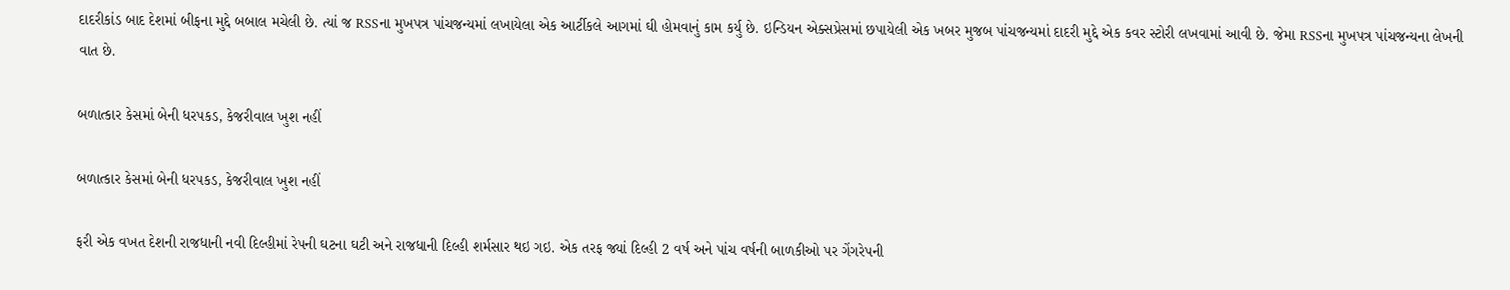દાદરીકાંડ બાદ દેશમાં બીફના મુદ્દે બબાલ મચેલી છે. ત્યાં જ RSSના મુખપત્ર પાંચજન્યમાં લખાયેલા એક આર્ટીકલે આગમાં ઘી હોમવાનું કામ કર્યુ છે. ઇન્ડિયન એક્સપ્રેસમાં છપાયેલી એક ખબર મુજબ પાંચજન્યમાં દાદરી મુદ્દે એક કવર સ્ટોરી લખવામાં આવી છે. જેમા RSSના મુખપત્ર પાંચજન્યના લેખની વાત છે.

બળાત્કાર કેસમાં બેની ધરપકડ, કેજરીવાલ ખુશ નહીં

બળાત્કાર કેસમાં બેની ધરપકડ, કેજરીવાલ ખુશ નહીં

ફરી એક વખત દેશની રાજધાની નવી દિલ્હીમાં રેપની ઘટના ઘટી અને રાજધાની દિલ્હી શર્મસાર થઇ ગઇ. એક તરફ જ્યાં દિલ્હી 2 વર્ષ અને પાંચ વર્ષની બાળકીઓ પર ગેંગરેપની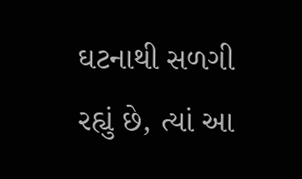ઘટનાથી સળગી રહ્યું છે, ત્યાં આ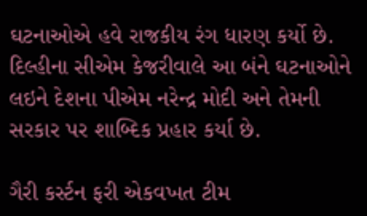ઘટનાઓએ હવે રાજકીય રંગ ધારણ કર્યો છે. દિલ્હીના સીએમ કેજરીવાલે આ બંને ઘટનાઓને લઇને દેશના પીએમ નરેન્દ્ર મોદી અને તેમની સરકાર પર શાબ્દિક પ્રહાર કર્યા છે.

ગૈરી કર્સ્ટન ફરી એકવખત ટીમ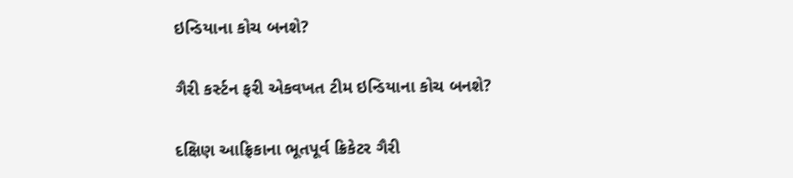ઇન્ડિયાના કોચ બનશે?

ગૈરી કર્સ્ટન ફરી એકવખત ટીમ ઇન્ડિયાના કોચ બનશે?

દક્ષિણ આફ્રિકાના ભૂતપૂર્વ ક્રિકેટર ગૈરી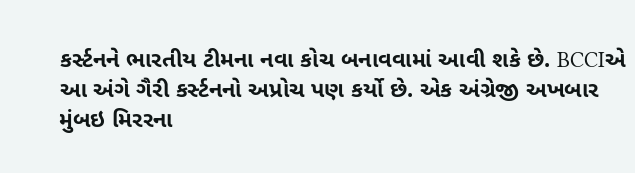કર્સ્ટનને ભારતીય ટીમના નવા કોચ બનાવવામાં આવી શકે છે. BCCIએ આ અંગે ગૈરી કર્સ્ટનનો અપ્રોચ પણ કર્યો છે. એક અંગ્રેજી અખબાર મુંબઇ મિરરના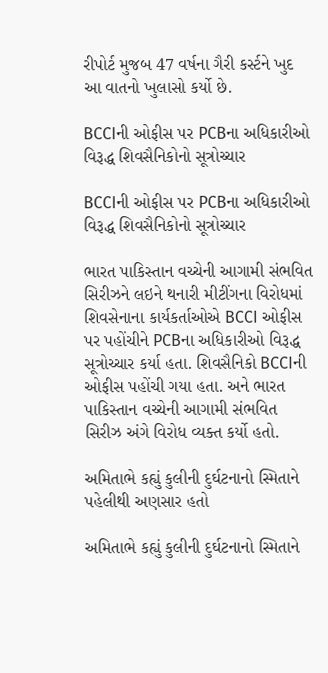રીપોર્ટ મુજબ 47 વર્ષના ગૈરી કર્સ્ટને ખુદ આ વાતનો ખુલાસો કર્યો છે.

BCCIની ઓફીસ પર PCBના અધિકારીઓ વિરૂદ્ધ શિવસૈનિકોનો સૂત્રોચ્ચાર

BCCIની ઓફીસ પર PCBના અધિકારીઓ વિરૂદ્ધ શિવસૈનિકોનો સૂત્રોચ્ચાર

ભારત પાકિસ્તાન વચ્ચેની આગામી સંભવિત સિરીઝને લઇને થનારી મીટીંગના વિરોધમાં શિવસેનાના કાર્યકર્તાઓએ BCCI ઓફીસ પર પહોંચીને PCBના અધિકારીઓ વિરૂદ્ધ સૂત્રોચ્ચાર કર્યા હતા. શિવસૈનિકો BCCIની ઓફીસ પહોંચી ગયા હતા. અને ભારત પાકિસ્તાન વચ્ચેની આગામી સંભવિત સિરીઝ અંગે વિરોધ વ્યક્ત કર્યો હતો.

અમિતાભે કહ્યું કુલીની દુર્ઘટનાનો સ્મિતાને પહેલીથી અણસાર હતો

અમિતાભે કહ્યું કુલીની દુર્ઘટનાનો સ્મિતાને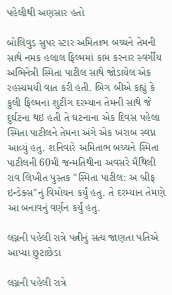પહેલીથી અણસાર હતો

બોલિવુડ સુપર સ્ટાર અમિતાભ બચ્ચને તેમની સાથે નમક હલાલ ફિલ્મમાં કામ કરનાર સ્વર્ગીય અભિનેત્રી સ્મિતા પાટીલ સાથે જોડાયેલ એક રહસ્યમયી વાત કરી હતી. બિગ બીએ કહ્યું કે કુલી ફિલ્મના શુટીંગ દરમ્યાન તેમની સાથે જે દુર્ઘટના થઇ હતી તે ઘટનાના એક દિવસ પહેલા સ્મિતા પાટીલને તેમના અંગે એક ખરાબ સ્વપ્ન આવ્યું હતુ. શનિવારે અમિતાભ બચ્ચને સ્મિતા પાટીલની 60મી જન્મતિથીના અવસરે મૈથિલી રાવ લિખીત પુસ્તક "સ્મિતા પાટીલ: અ બ્રીફ ઇન્ડેક્સ"નું વિમોચન કર્યું હતુ. તે દરમ્યાન તેમણે આ બનાવનું વર્ણન કર્યું હતુ.

લગ્નની પહેલી રાત્રે પત્નીનું સત્ય જાણતા પતિએ આપ્યા છુટાછેડા

લગ્નની પહેલી રાત્રે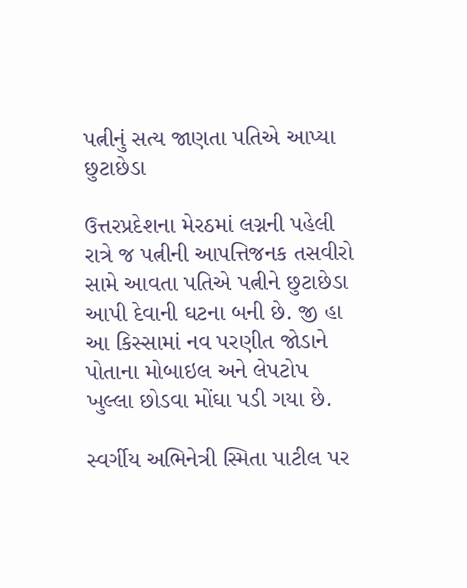પત્નીનું સત્ય જાણતા પતિએ આપ્યા છુટાછેડા

ઉત્તરપ્રદેશના મેરઠમાં લગ્નની પહેલી રાત્રે જ પત્નીની આપત્તિજનક તસવીરો સામે આવતા પતિએ પત્નીને છુટાછેડા આપી દેવાની ઘટના બની છે. જી હા આ કિસ્સામાં નવ પરણીત જોડાને પોતાના મોબાઇલ અને લેપટોપ ખુલ્લા છોડવા મોંઘા પડી ગયા છે.

સ્વર્ગીય અભિનેત્રી સ્મિતા પાટીલ પર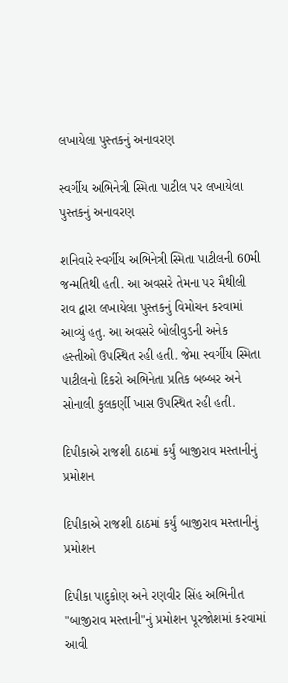લખાયેલા પુસ્તકનું અનાવરણ

સ્વર્ગીય અભિનેત્રી સ્મિતા પાટીલ પર લખાયેલા પુસ્તકનું અનાવરણ

શનિવારે સ્વર્ગીય અભિનેત્રી સ્મિતા પાટીલની 60મી જન્મતિથી હતી. આ અવસરે તેમના પર મૈથીલી રાવ દ્વારા લખાયેલા પુસ્તકનું વિમોચન કરવામાં આવ્યું હતુ. આ અવસરે બોલીવુડની અનેક હસ્તીઓ ઉપસ્થિત રહી હતી. જેમા સ્વર્ગીય સ્મિતા પાટીલનો દિકરો અભિનેતા પ્રતિક બબ્બર અને સોનાલી કુલકર્ણી ખાસ ઉપસ્થિત રહી હતી.

દિપીકાએ રાજશી ઠાઠમાં કર્યું બાજીરાવ મસ્તાનીનું પ્રમોશન

દિપીકાએ રાજશી ઠાઠમાં કર્યું બાજીરાવ મસ્તાનીનું પ્રમોશન

દિપીકા પાદુકોણ અને રણવીર સિંહ અભિનીત "બાજીરાવ મસ્તાની"નું પ્રમોશન પૂરજોશમાં કરવામાં આવી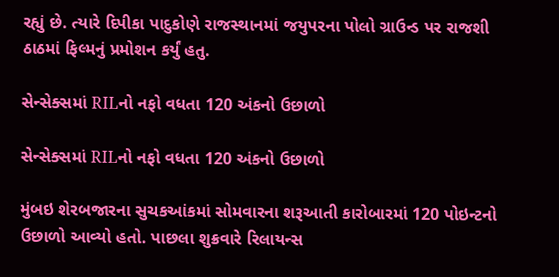રહ્યું છે. ત્યારે દિપીકા પાદુકોણે રાજસ્થાનમાં જયુપરના પોલો ગ્રાઉન્ડ પર રાજશી ઠાઠમાં ફિલ્મનું પ્રમોશન કર્યું હતુ.

સેન્સેક્સમાં RILનો નફો વધતા 120 અંકનો ઉછાળો

સેન્સેક્સમાં RILનો નફો વધતા 120 અંકનો ઉછાળો

મુંબઇ શેરબજારના સુચકઆંકમાં સોમવારના શરૂઆતી કારોબારમાં 120 પોઇન્ટનો ઉછાળો આવ્યો હતો. પાછલા શુક્રવારે રિલાયન્સ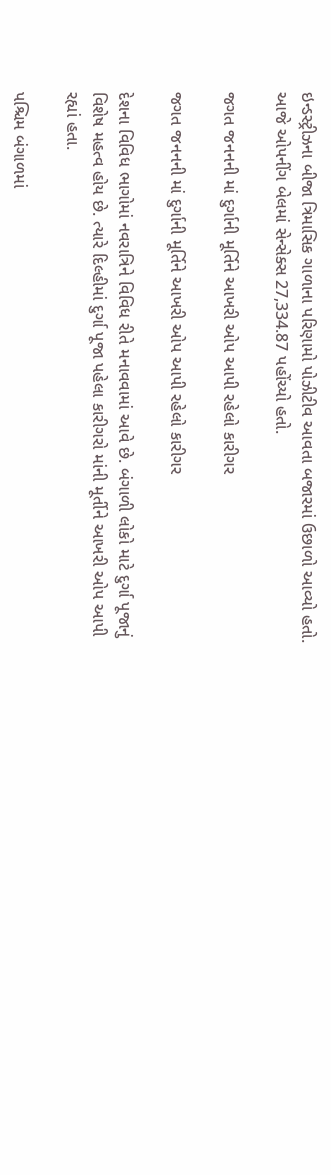ઇન્ડસ્ટ્રીઝના બીજા ત્રિમાસિક ગાળાના પરિણામો પોઝીટીવ આવતા બજારમાં ઉછાળો આવ્યો હતો. આજે ઓપનીંગ બેલમાં સેન્સેક્સ 27,334.87 પહોંચ્યો હતો.

જગત જનનની માં દુર્ગાની મૂર્તિને આખરી ઓપ આપી રહેલો કારીગર

જગત જનનની માં દુર્ગાની મૂર્તિને આખરી ઓપ આપી રહેલો કારીગર

દેશના વિવિધ ભાગોમાં નવરાત્રિને વિવિધ રીતે મનાવવામાં આવે છે. બંગાળી લોકો માટે દુર્ગા પૂજાનું વિશેષ મહત્વ હોય છે. ત્યારે દિલ્હીમાં દુર્ગા પૂજા પહેલા કારીગરો માંની મૂર્તીને આખરી ઓપ આપી રહ્યાં હતા.

પશ્ચિમ બંગાળમાં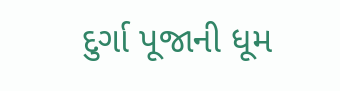દુર્ગા પૂજાની ધૂમ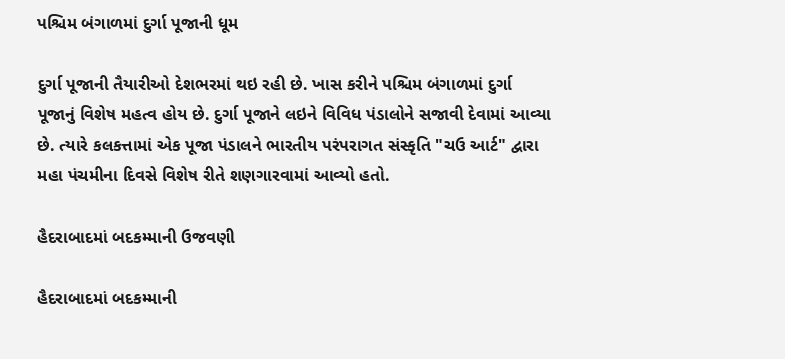પશ્ચિમ બંગાળમાં દુર્ગા પૂજાની ધૂમ

દુર્ગા પૂજાની તૈયારીઓ દેશભરમાં થઇ રહી છે. ખાસ કરીને પશ્ચિમ બંગાળમાં દુર્ગા પૂજાનું વિશેષ મહત્વ હોય છે. દુર્ગા પૂજાને લઇને વિવિધ પંડાલોને સજાવી દેવામાં આવ્યા છે. ત્યારે કલકત્તામાં એક પૂજા પંડાલને ભારતીય પરંપરાગત સંસ્કૃતિ "ચઉ આર્ટ" દ્વારા મહા પંચમીના દિવસે વિશેષ રીતે શણગારવામાં આવ્યો હતો.

હૈદરાબાદમાં બદકમ્માની ઉજવણી

હૈદરાબાદમાં બદકમ્માની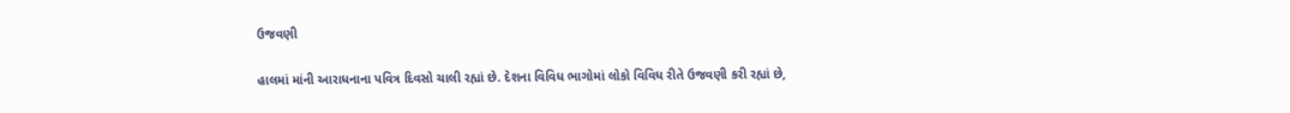ઉજવણી

હાલમાં માંની આરાધનાના પવિત્ર દિવસો ચાલી રહ્યાં છે. દેશના વિવિધ ભાગોમાં લોકો વિવિધ રીતે ઉજવણી કરી રહ્યાં છે,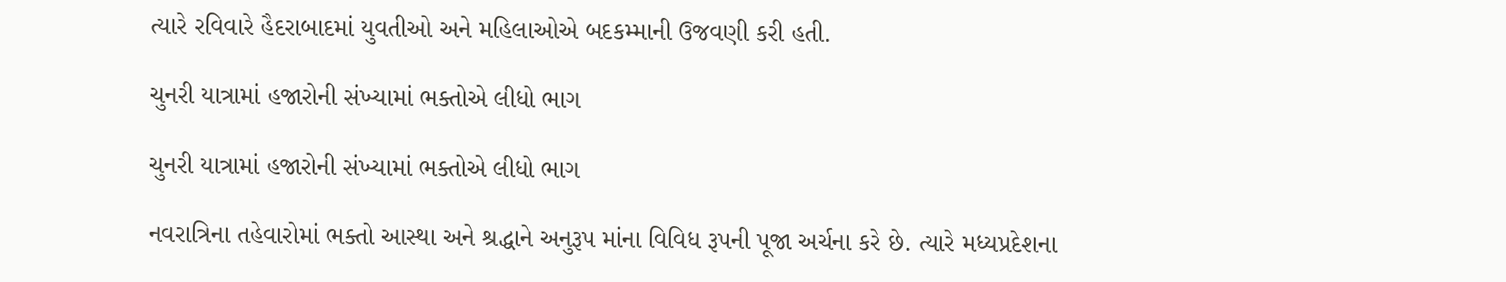ત્યારે રવિવારે હૈદરાબાદમાં યુવતીઓ અને મહિલાઓએ બદકમ્માની ઉજવણી કરી હતી.

ચુનરી યાત્રામાં હજારોની સંખ્યામાં ભક્તોએ લીધો ભાગ

ચુનરી યાત્રામાં હજારોની સંખ્યામાં ભક્તોએ લીધો ભાગ

નવરાત્રિના તહેવારોમાં ભક્તો આસ્થા અને શ્રદ્ધાને અનુરૂપ માંના વિવિધ રૂપની પૂજા અર્ચના કરે છે. ત્યારે મધ્યપ્રદેશના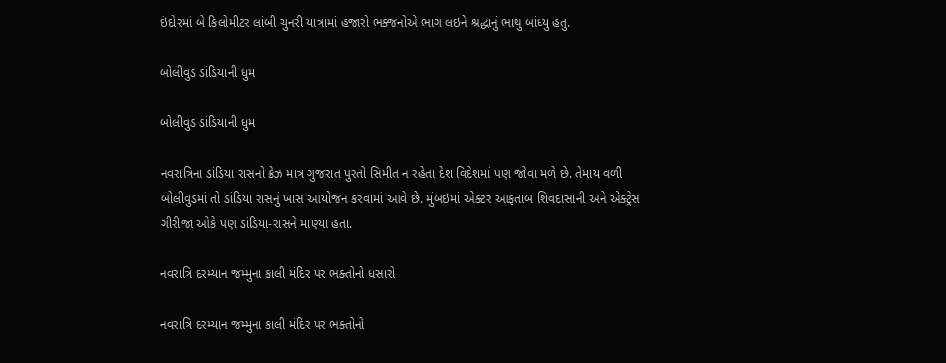ઇંદોરમાં બે કિલોમીટર લાંબી ચુનરી યાત્રામાં હજારો ભક્જનોએ ભાગ લઇને શ્રદ્ધાનું ભાથુ બાંધ્યુ હતુ.

બોલીવુડ ડાંડિયાની ધુમ

બોલીવુડ ડાંડિયાની ધુમ

નવરાત્રિના ડાંડિયા રાસનો ક્રેઝ માત્ર ગુજરાત પુરતો સિમીત ન રહેતા દેશ વિદેશમાં પણ જોવા મળે છે. તેમાય વળી બોલીવુડમાં તો ડાંડિયા રાસનું ખાસ આયોજન કરવામાં આવે છે. મુંબઇમાં એક્ટર આફતાબ શિવદાસાની અને એક્ટ્રેસ ગીરીજા ઓકે પણ ડાંડિયા-રાસને માણ્યા હતા.

નવરાત્રિ દરમ્યાન જમ્મુના કાલી મંદિર પર ભક્તોનો ધસારો

નવરાત્રિ દરમ્યાન જમ્મુના કાલી મંદિર પર ભક્તોનો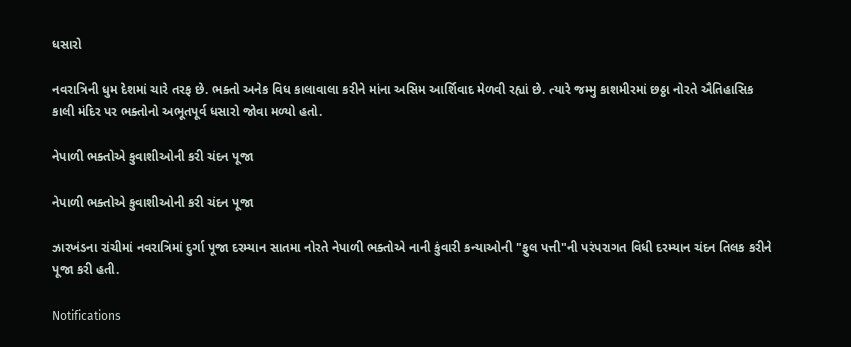ધસારો

નવરાત્રિની ધુમ દેશમાં ચારે તરફ છે. ભક્તો અનેક વિધ કાલાવાલા કરીને માંના અસિમ આર્શિવાદ મેળવી રહ્યાં છે. ત્યારે જમ્મુ કાશમીરમાં છઠ્ઠા નોરતે ઐતિહાસિક કાલી મંદિર પર ભક્તોનો અભૂતપૂર્વ ધસારો જોવા મળ્યો હતો.

નેપાળી ભક્તોએ કુવાશીઓની કરી ચંદન પૂજા

નેપાળી ભક્તોએ કુવાશીઓની કરી ચંદન પૂજા

ઝારખંડના રાંચીમાં નવરાત્રિમાં દુર્ગા પૂજા દરમ્યાન સાતમા નોરતે નેપાળી ભક્તોએ નાની કુંવારી કન્યાઓની "ફુલ પત્તી"ની પરંપરાગત વિધી દરમ્યાન ચંદન તિલક કરીને પૂજા કરી હતી.

Notifications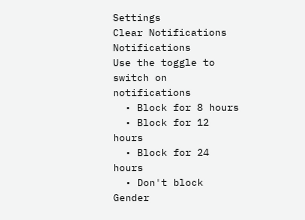Settings
Clear Notifications
Notifications
Use the toggle to switch on notifications
  • Block for 8 hours
  • Block for 12 hours
  • Block for 24 hours
  • Don't block
Gender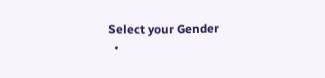Select your Gender
  •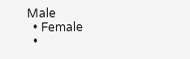Male
  • Female
  •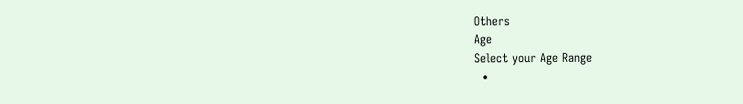Others
Age
Select your Age Range
  •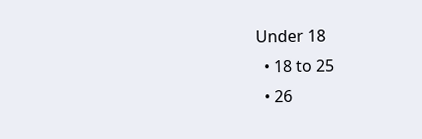Under 18
  • 18 to 25
  • 26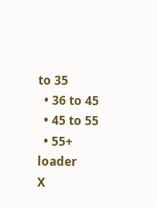to 35
  • 36 to 45
  • 45 to 55
  • 55+
loader
X